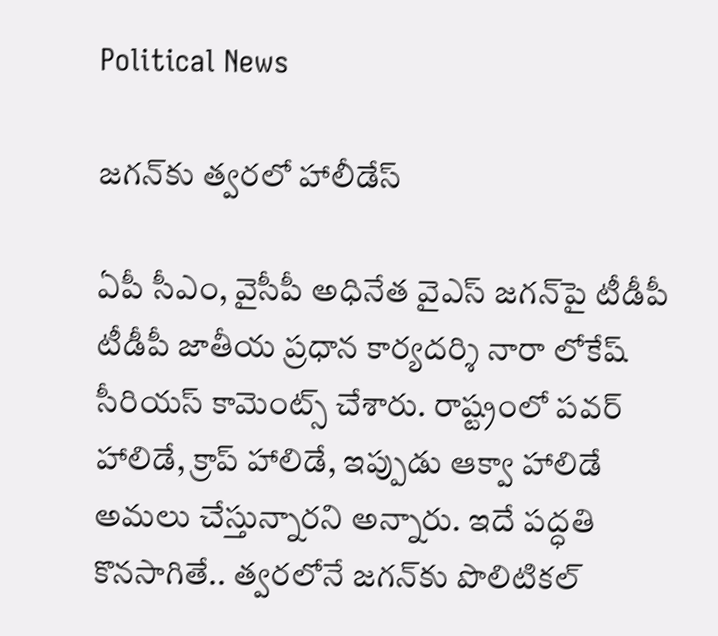Political News

జ‌గ‌న్‌కు త్వరలో హాలీడేస్

ఏపీ సీఎం, వైసీపీ అధినేత వైఎస్ జ‌గ‌న్‌పై టీడీపీ టీడీపీ జాతీయ ప్రధాన కార్యదర్శి నారా లోకేష్ సీరియ‌స్ కామెంట్స్ చేశారు. రాష్ట్రంలో పవర్ హాలిడే, క్రాప్ హాలిడే, ఇప్పుడు ఆక్వా హాలిడే అమ‌లు చేస్తున్నార‌ని అన్నారు. ఇదే ప‌ద్ధ‌తి కొన‌సాగితే.. త్వ‌ర‌లోనే జ‌గ‌న్‌కు పొలిటిక‌ల్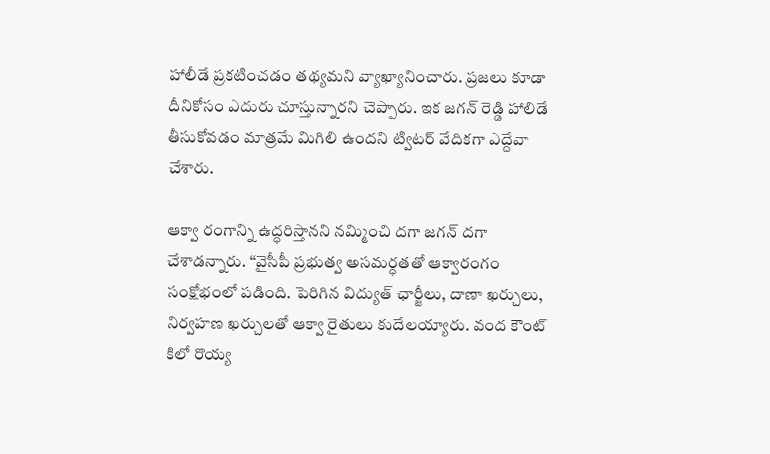హాలీడే ప్ర‌క‌టించ‌డం త‌థ్య‌మ‌ని వ్యాఖ్యానించారు. ప్ర‌జలు కూడా దీనికోసం ఎదురు చూస్తున్నార‌ని చెప్పారు. ఇక జగన్ రెడ్డి హాలిడే తీసుకోవడం మాత్రమే మిగిలి ఉందని ట్విటర్ వేదికగా ఎద్దేవా చేశారు.

ఆక్వా రంగాన్ని ఉద్ధరిస్తానని నమ్మించి దగా జగన్ దగా చేశాడన్నారు. ‘‘వైసీపీ ప్రభుత్వ అసమర్ధతతో ఆక్వారంగం సంక్షోభంలో పడింది. పెరిగిన విద్యుత్ ఛార్జీలు, దాణా ఖర్చులు, నిర్వహణ ఖర్చులతో ఆక్వా రైతులు కుదేలయ్యారు. వంద కౌంట్ కిలో రొయ్య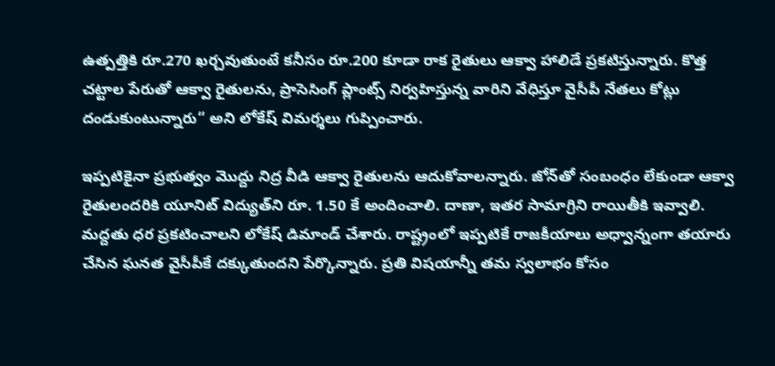ఉత్పత్తికి రూ.270 ఖర్చవుతుంటే కనీసం రూ.200 కూడా రాక రైతులు ఆక్వా హాలిడే ప్రకటిస్తున్నారు. కొత్త చట్టాల పేరుతో ఆక్వా రైతులను, ప్రాసెసింగ్ ప్లాంట్స్ నిర్వహిస్తున్న వారిని వేధిస్తూ వైసీపీ నేతలు కోట్లు దండుకుంటున్నారు“ అని లోకేష్ విమ‌ర్శ‌లు గుప్పించారు.

ఇప్పటికైనా ప్రభుత్వం మొద్దు నిద్ర వీడి ఆక్వా రైతులను ఆదుకోవాలన్నారు. జోన్‌తో సంబంధం లేకుండా ఆక్వా రైతులందరికి యూనిట్ విద్యుత్‌ని రూ. 1.50 కే అందించాలి. దాణా, ఇతర సామాగ్రిని రాయితీకి ఇవ్వాలి. మద్దతు ధర ప్రకటించాలని లోకేష్ డిమాండ్ చేశారు. రాష్ట్రంలో ఇప్ప‌టికే రాజ‌కీయాలు అధ్వాన్నంగా త‌యారు చేసిన ఘ‌న‌త వైసీపీకే ద‌క్కుతుంద‌ని పేర్కొన్నారు. ప్ర‌తి విష‌యాన్నీ త‌మ స్వలాభం కోసం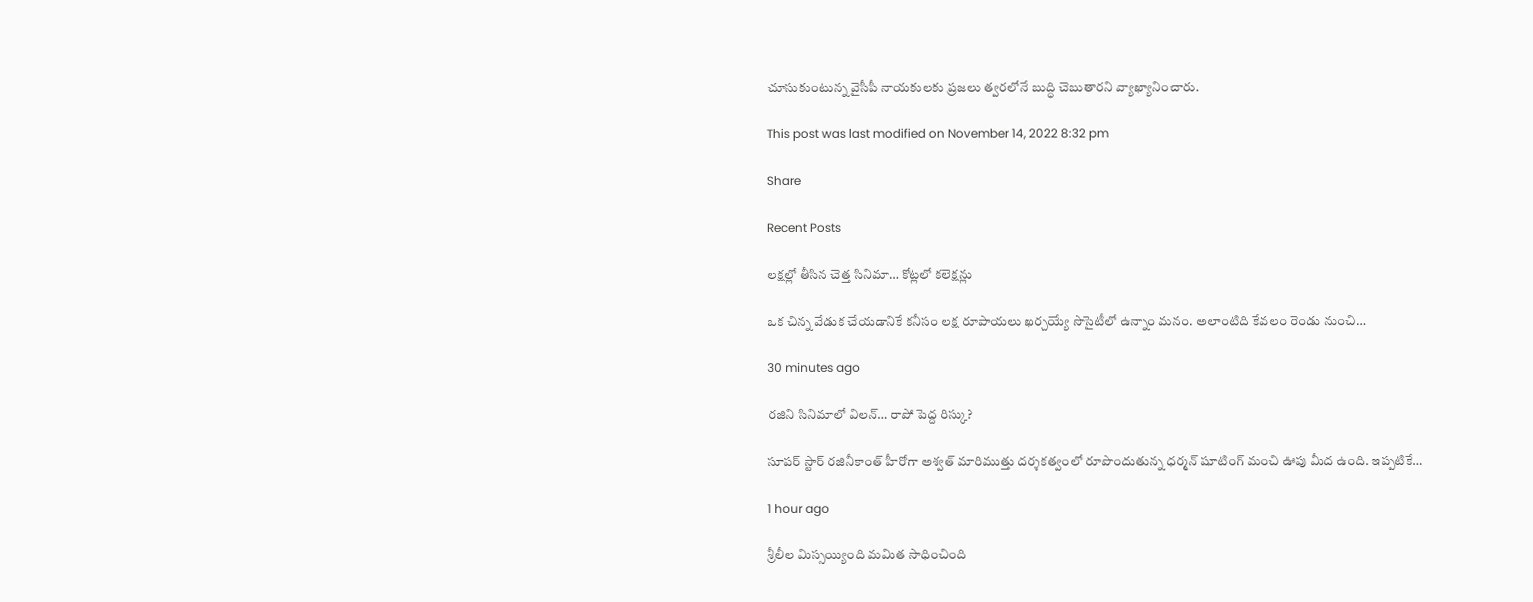చూసుకుంటున్న వైసీపీ నాయ‌కుల‌కు ప్ర‌జ‌లు త్వ‌ర‌లోనే బుద్ధి చెబుతార‌ని వ్యాఖ్యానించారు.

This post was last modified on November 14, 2022 8:32 pm

Share

Recent Posts

లక్షల్లో తీసిన చెత్త సినిమా… కోట్లలో కలెక్షన్లు

ఒక చిన్న వేడుక చేయడానికే కనీసం లక్ష రూపాయలు ఖర్చయ్యే సొసైటీలో ఉన్నాం మనం. అలాంటిది కేవలం రెండు నుంచి…

30 minutes ago

రజిని సినిమాలో విలన్… రాపో పెద్ద రిస్కు?

సూపర్ స్టార్ రజినీకాంత్ హీరోగా అశ్వత్ మారిముత్తు దర్శకత్వంలో రూపొందుతున్న ధర్మన్ షూటింగ్ మంచి ఊపు మీద ఉంది. ఇప్పటికే…

1 hour ago

శ్రీలీల మిస్సయ్యింది మమిత సాధించింది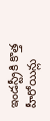ఇండస్ట్రీకి కొత్త హీరోయిన్లు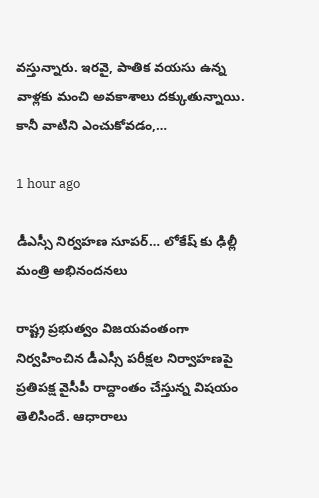వస్తున్నారు. ఇరవై, పాతిక వయసు ఉన్న వాళ్లకు మంచి అవకాశాలు దక్కుతున్నాయి. కానీ వాటిని ఎంచుకోవడం,…

1 hour ago

డీఎస్సీ నిర్వహణ సూపర్… లోకేష్ కు ఢిల్లీ మంత్రి అభినందనలు

రాష్ట్ర ప్రభుత్వం విజయవంతంగా నిర్వహించిన డీఎస్సీ పరీక్షల నిర్వాహణపై ప్రతిపక్ష వైసీపీ రాద్దాంతం చేస్తున్న విషయం తెలిసిందే. ఆధారాలు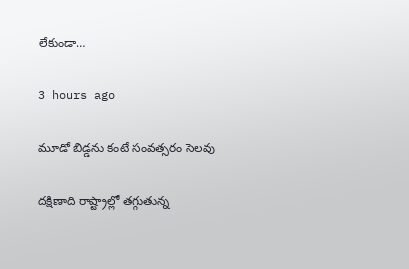లేకుండా…

3 hours ago

మూడో బిడ్డను కంటే సంవత్సరం సెలవు

దక్షిణాది రాష్ట్రాల్లో తగ్గుతున్న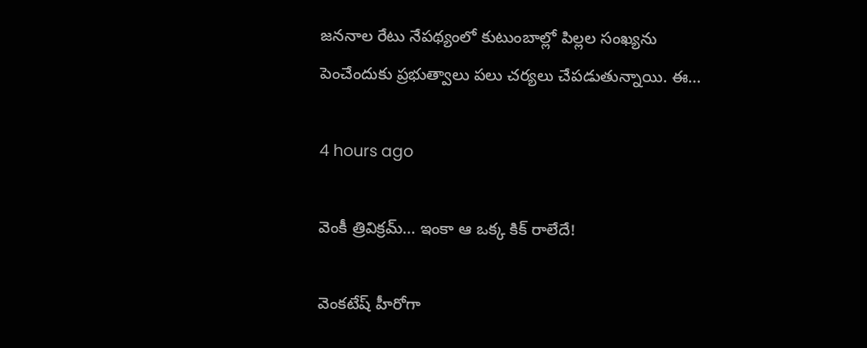జననాల రేటు నేపథ్యంలో కుటుంబాల్లో పిల్లల సంఖ్యను పెంచేందుకు ప్రభుత్వాలు పలు చర్యలు చేపడుతున్నాయి. ఈ…

4 hours ago

వెంకీ త్రివిక్రమ్… ఇంకా ఆ ఒక్క కిక్ రాలేదే!

వెంకటేష్ హీరోగా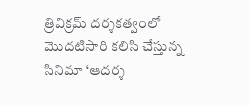త్రివిక్రమ్ దర్శకత్వంలో మొదటిసారి కలిసి చేస్తున్న సినిమా ‘ఆదర్శ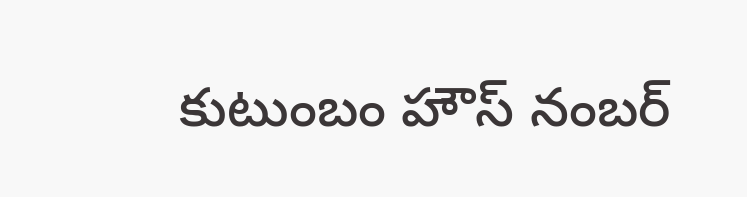కుటుంబం హౌస్ నంబర్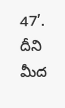47’. దీని మీద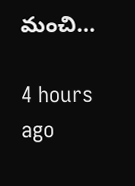మంచి…

4 hours ago